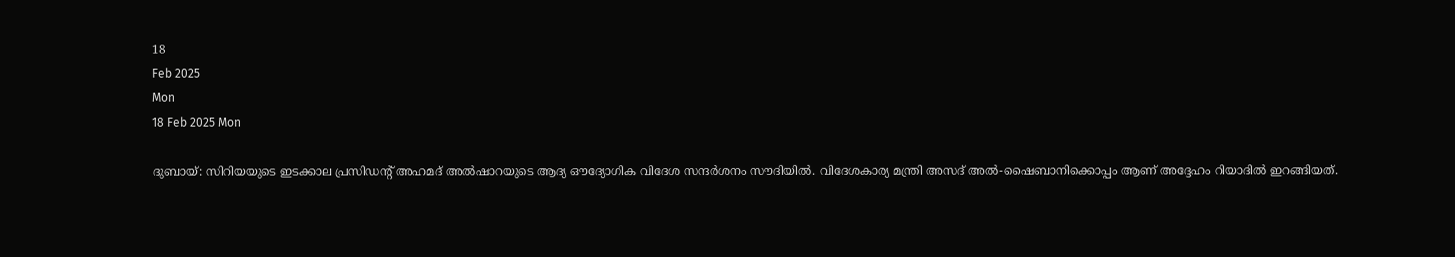18
Feb 2025
Mon
18 Feb 2025 Mon

ദുബായ്: സിറിയയുടെ ഇടക്കാല പ്രസിഡൻ്റ് അഹമദ് അൽഷാറയുടെ ആദ്യ ഔദ്യോഗിക വിദേശ സന്ദർശനം സൗദിയിൽ. വിദേശകാര്യ മന്ത്രി അസദ് അൽ-ഷൈബാനിക്കൊപ്പം ആണ് അദ്ദേഹം റിയാദിൽ ഇറങ്ങിയത്.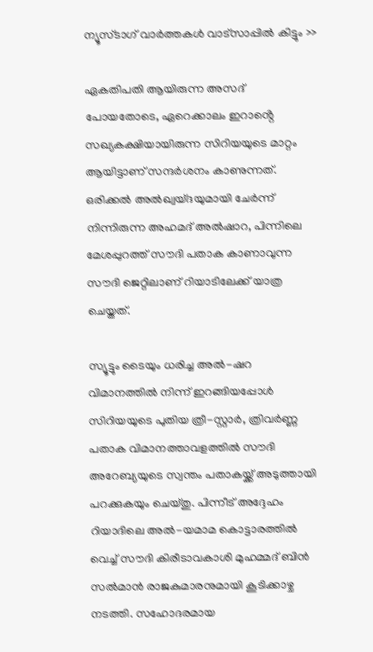ന്യൂസ്ടാഗ് വാര്‍ത്തകള്‍ വാട്‌സാപ്പില്‍ കിട്ടും >>

ഏകതിപതി ആയിരുന്ന അസദ് പോയതോടെ, ഏറെക്കാലം ഇറാൻ്റെ സഖ്യകക്ഷിയായിരുന്ന സിറിയയുടെ മാറ്റം ആയിട്ടാണ് സന്ദർശനം കാണുന്നത്. ഒരിക്കൽ അൽഖ്വയ്ദയുമായി ചേർന്ന് നിന്നിരുന്ന അഹമദ് അൽഷാറ, പിന്നിലെ മേശപ്പുറത്ത് സൗദി പതാക കാണാവുന്ന സൗദി ജെറ്റിലാണ് റിയാടിലേക്ക് യാത്ര ചെയ്തത്.

സ്യൂട്ടും ടൈയും ധരിച്ച അൽ-ഷറ വിമാനത്തിൽ നിന്ന് ഇറങ്ങിയപ്പോൾ സിറിയയുടെ പുതിയ ത്രീ-സ്റ്റാർ, ത്രിവർണ്ണ പതാക വിമാനത്താവളത്തിൽ സൗദി അറേബ്യയുടെ സ്വന്തം പതാകയ്ക്ക് അടുത്തായി പറക്കുകയും ചെയ്തു. പിന്നീട് അദ്ദേഹം റിയാദിലെ അൽ-യമാമ കൊട്ടാരത്തിൽ വെച്ച് സൗദി കിരീടാവകാശി മുഹമ്മദ് ബിൻ സൽമാൻ രാജകുമാരനുമായി കൂടിക്കാഴ്ച നടത്തി. സഹോദരമായ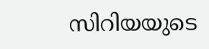സിറിയയുടെ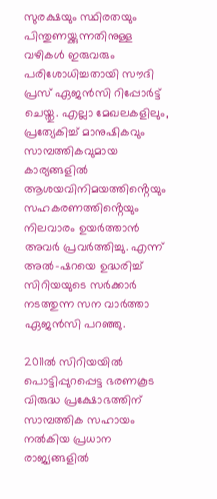സുരക്ഷയും സ്ഥിരതയും പിന്തുണയ്ക്കുന്നതിനുള്ള വഴികൾ ഇരുവരും പരിശോധിച്ചതായി സൗദി പ്രസ് ഏജൻസി റിപ്പോർട്ട് ചെയ്തു. എല്ലാ മേഖലകളിലും, പ്രത്യേകിച്ച് മാനുഷികവും സാമ്പത്തികവുമായ കാര്യങ്ങളിൽ ആശയവിനിമയത്തിൻ്റെയും സഹകരണത്തിൻ്റെയും നിലവാരം ഉയർത്താൻ അവർ പ്രവർത്തിച്ചു. എന്ന് അൽ-ഷറയെ ഉദ്ധരിച്ച് സിറിയയുടെ സർക്കാർ നടത്തുന്ന സന വാർത്താ ഏജൻസി പറഞ്ഞു.

2011ൽ സിറിയയിൽ പൊട്ടിപ്പുറപ്പെട്ട ഭരണകൂട വിരുദ്ധ പ്രക്ഷോഭത്തിന് സാമ്പത്തിക സഹായം നൽകിയ പ്രധാന രാജ്യങ്ങളിൽ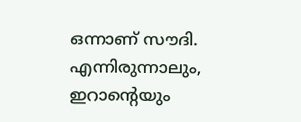ഒന്നാണ് സൗദി. എന്നിരുന്നാലും, ഇറാൻ്റെയും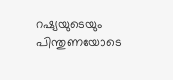റഷ്യയുടെയും പിന്തുണയോടെ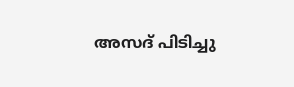അസദ് പിടിച്ചു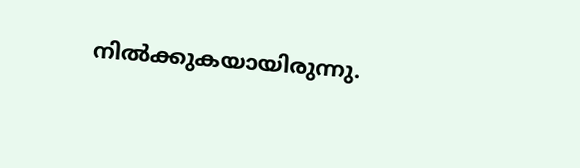നിൽക്കുകയായിരുന്നു.